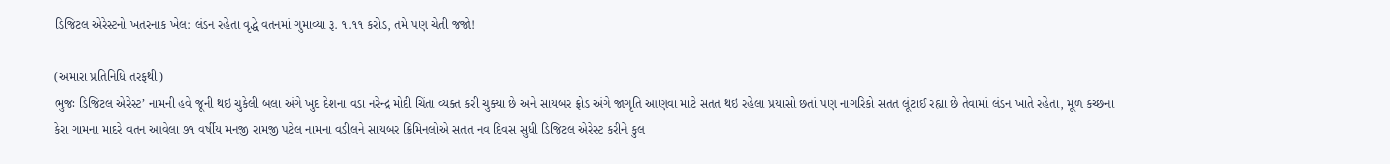ડિજિટલ એરેસ્ટનો ખતરનાક ખેલ: લંડન રહેતા વૃદ્ધે વતનમાં ગુમાવ્યા રૂ. ૧.૧૧ કરોડ, તમે પણ ચેતી જજો!

(અમારા પ્રતિનિધિ તરફથી)
ભુજઃ ડિજિટલ એરેસ્ટ’ નામની હવે જૂની થઇ ચુકેલી બલા અંગે ખુદ દેશના વડા નરેન્દ્ર મોદી ચિંતા વ્યક્ત કરી ચુક્યા છે અને સાયબર ફ્રોડ અંગે જાગૃતિ આણવા માટે સતત થઇ રહેલા પ્રયાસો છતાં પણ નાગરિકો સતત લૂંટાઈ રહ્યા છે તેવામાં લંડન ખાતે રહેતા, મૂળ કચ્છના કેરા ગામના માદરે વતન આવેલા ૭૧ વર્ષીય મનજી રામજી પટેલ નામના વડીલને સાયબર ક્રિમિનલોએ સતત નવ દિવસ સુધી ડિજિટલ એરેસ્ટ કરીને કુલ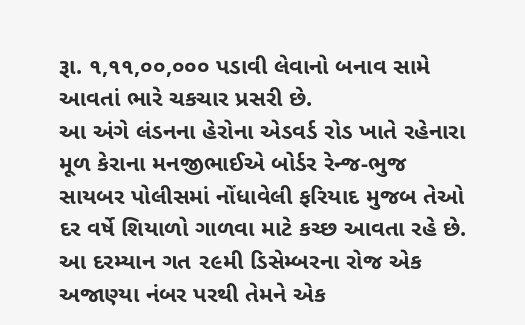રૂા. ૧,૧૧,૦૦,૦૦૦ પડાવી લેવાનો બનાવ સામે આવતાં ભારે ચકચાર પ્રસરી છે.
આ અંગે લંડનના હેરોના એડવર્ડ રોડ ખાતે રહેનારા મૂળ કેરાના મનજીભાઈએ બોર્ડર રેન્જ-ભુજ સાયબર પોલીસમાં નોંધાવેલી ફરિયાદ મુજબ તેઓ દર વર્ષે શિયાળો ગાળવા માટે કચ્છ આવતા રહે છે. આ દરમ્યાન ગત ૨૯મી ડિસેમ્બરના રોજ એક અજાણ્યા નંબર પરથી તેમને એક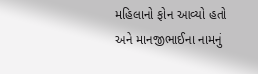મહિલાનો ફોન આવ્યો હતો અને માનજીભાઈના નામનું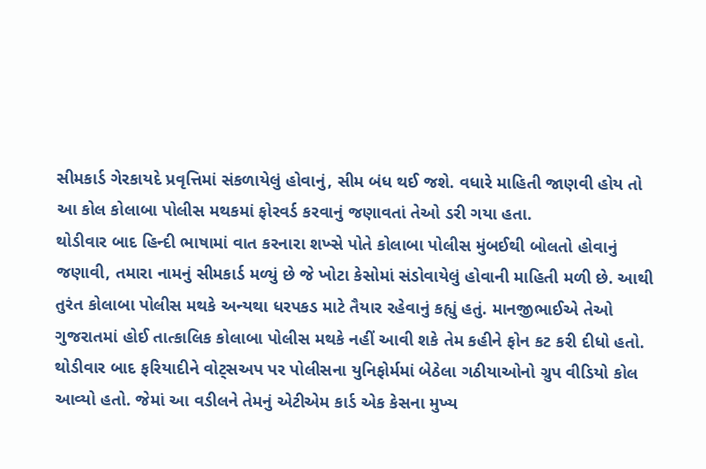સીમકાર્ડ ગેરકાયદે પ્રવૃત્તિમાં સંકળાયેલું હોવાનું, સીમ બંધ થઈ જશે. વધારે માહિતી જાણવી હોય તો આ કોલ કોલાબા પોલીસ મથકમાં ફોરવર્ડ કરવાનું જણાવતાં તેઓ ડરી ગયા હતા.
થોડીવાર બાદ હિન્દી ભાષામાં વાત કરનારા શખ્સે પોતે કોલાબા પોલીસ મુંબઈથી બોલતો હોવાનું જણાવી, તમારા નામનું સીમકાર્ડ મળ્યું છે જે ખોટા કેસોમાં સંડોવાયેલું હોવાની માહિતી મળી છે. આથી તુરંત કોલાબા પોલીસ મથકે અન્યથા ધરપકડ માટે તૈયાર રહેવાનું કહ્યું હતું. માનજીભાઈએ તેઓ ગુજરાતમાં હોઈ તાત્કાલિક કોલાબા પોલીસ મથકે નહીં આવી શકે તેમ કહીને ફોન કટ કરી દીધો હતો.
થોડીવાર બાદ ફરિયાદીને વોટ્સઅપ પર પોલીસના યુનિફોર્મમાં બેઠેલા ગઠીયાઓનો ગ્રુપ વીડિયો કોલ આવ્યો હતો. જેમાં આ વડીલને તેમનું એટીએમ કાર્ડ એક કેસના મુખ્ય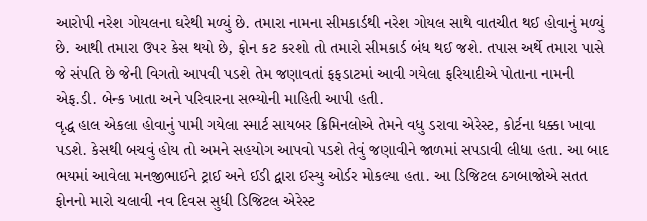આરોપી નરેશ ગોયલના ઘરેથી મળ્યું છે. તમારા નામના સીમકાર્ડથી નરેશ ગોયલ સાથે વાતચીત થઈ હોવાનું મળ્યું છે. આથી તમારા ઉપર કેસ થયો છે, ફોન કટ કરશો તો તમારો સીમકાર્ડ બંધ થઈ જશે. તપાસ અર્થે તમારા પાસે જે સંપતિ છે જેની વિગતો આપવી પડશે તેમ જણાવતાં ફફડાટમાં આવી ગયેલા ફરિયાદીએ પોતાના નામની એફ.ડી. બેન્ક ખાતા અને પરિવારના સભ્યોની માહિતી આપી હતી.
વૃદ્ધ હાલ એકલા હોવાનું પામી ગયેલા સ્માર્ટ સાયબર ક્રિમિનલોએ તેમને વધુ ડરાવા એરેસ્ટ, કોર્ટના ધક્કા ખાવા પડશે. કેસથી બચવું હોય તો અમને સહયોગ આપવો પડશે તેવું જણાવીને જાળમાં સપડાવી લીધા હતા. આ બાદ ભયમાં આવેલા મનજીભાઈને ટ્રાઈ અને ઈડી દ્વારા ઈસ્યુ ઓર્ડર મોકલ્યા હતા. આ ડિજિટલ ઠગબાજોએ સતત ફોનનો મારો ચલાવી નવ દિવસ સુધી ડિજિટલ એરેસ્ટ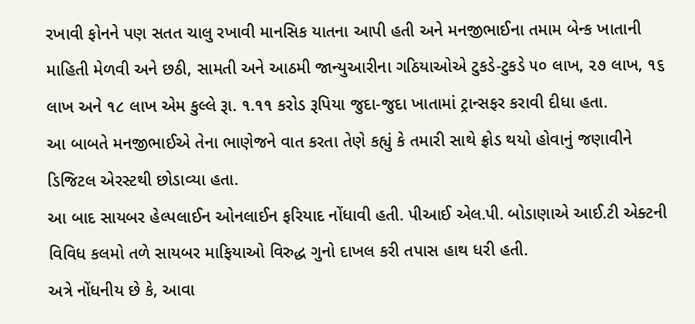રખાવી ફોનને પણ સતત ચાલુ રખાવી માનસિક યાતના આપી હતી અને મનજીભાઈના તમામ બેન્ક ખાતાની માહિતી મેળવી અને છઠી, સામતી અને આઠમી જાન્યુઆરીના ગઠિયાઓએ ટુકડે-ટુકડે ૫૦ લાખ, ૨૭ લાખ, ૧૬ લાખ અને ૧૮ લાખ એમ કુલ્લે રૂા. ૧.૧૧ કરોડ રૂપિયા જુદા-જુદા ખાતામાં ટ્રાન્સફર કરાવી દીધા હતા.
આ બાબતે મનજીભાઈએ તેના ભાણેજને વાત કરતા તેણે કહ્યું કે તમારી સાથે ફ્રોડ થયો હોવાનું જણાવીને ડિજિટલ એરસ્ટથી છોડાવ્યા હતા.
આ બાદ સાયબર હેલ્પલાઈન ઓનલાઈન ફરિયાદ નોંધાવી હતી. પીઆઈ એલ.પી. બોડાણાએ આઈ.ટી એક્ટની વિવિધ કલમો તળે સાયબર માફિયાઓ વિરુદ્ધ ગુનો દાખલ કરી તપાસ હાથ ધરી હતી.
અત્રે નોંધનીય છે કે, આવા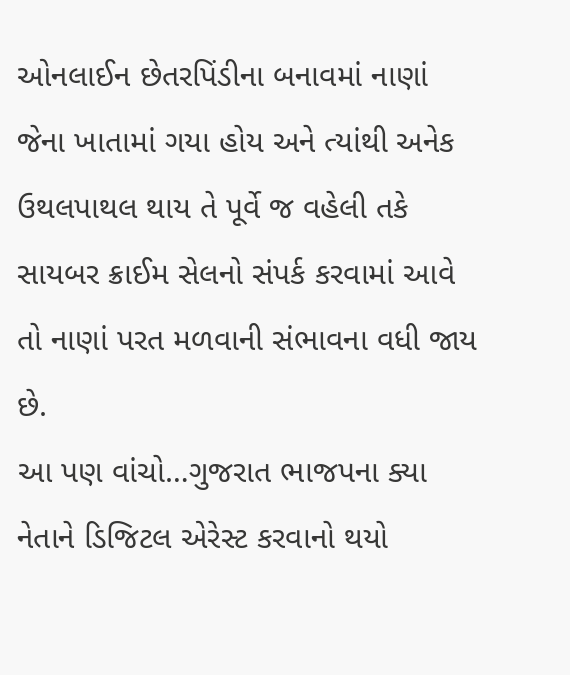ઓનલાઈન છેતરપિંડીના બનાવમાં નાણાં જેના ખાતામાં ગયા હોય અને ત્યાંથી અનેક ઉથલપાથલ થાય તે પૂર્વે જ વહેલી તકે સાયબર ક્રાઈમ સેલનો સંપર્ક કરવામાં આવે તો નાણાં પરત મળવાની સંભાવના વધી જાય છે.
આ પણ વાંચો…ગુજરાત ભાજપના ક્યા નેતાને ડિજિટલ એરેસ્ટ કરવાનો થયો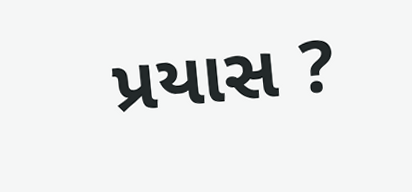પ્રયાસ ?